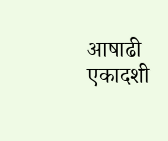आषाढी एकादशी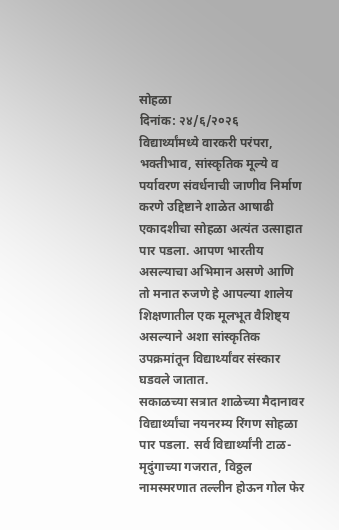सोहळा
दिनांक: २४/६/२०२६
विद्यार्थ्यांमध्ये वारकरी परंपरा, भक्तीभाव, सांस्कृतिक मूल्ये व पर्यावरण संवर्धनाची जाणीव निर्माण करणे उद्दिष्टाने शाळेत आषाढी एकादशीचा सोहळा अत्यंत उत्साहात पार पडला. आपण भारतीय असल्याचा अभिमान असणे आणि तो मनात रुजणे हे आपल्या शालेय शिक्षणातील एक मूलभूत वैशिष्ट्य असल्याने अशा सांस्कृतिक उपक्रमांतून विद्यार्थ्यांवर संस्कार घडवले जातात.
सकाळच्या सत्रात शाळेच्या मैदानावर विद्यार्थ्यांचा नयनरम्य रिंगण सोहळा पार पडला. सर्व विद्यार्थ्यांनी टाळ-मृदुंगाच्या गजरात, विठ्ठल नामस्मरणात तल्लीन होऊन गोल फेर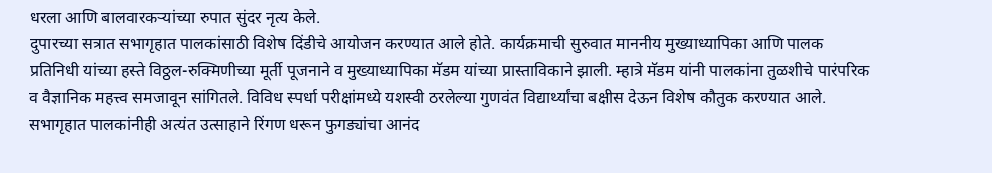धरला आणि बालवारकऱ्यांच्या रुपात सुंदर नृत्य केले.
दुपारच्या सत्रात सभागृहात पालकांसाठी विशेष दिंडीचे आयोजन करण्यात आले होते. कार्यक्रमाची सुरुवात माननीय मुख्याध्यापिका आणि पालक प्रतिनिधी यांच्या हस्ते विठ्ठल-रुक्मिणीच्या मूर्ती पूजनाने व मुख्याध्यापिका मॅडम यांच्या प्रास्ताविकाने झाली. म्हात्रे मॅडम यांनी पालकांना तुळशीचे पारंपरिक व वैज्ञानिक महत्त्व समजावून सांगितले. विविध स्पर्धा परीक्षांमध्ये यशस्वी ठरलेल्या गुणवंत विद्यार्थ्यांचा बक्षीस देऊन विशेष कौतुक करण्यात आले. सभागृहात पालकांनीही अत्यंत उत्साहाने रिंगण धरून फुगड्यांचा आनंद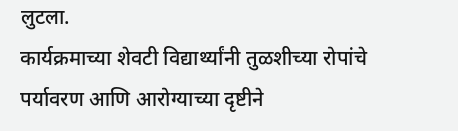लुटला.
कार्यक्रमाच्या शेवटी विद्यार्थ्यांनी तुळशीच्या रोपांचे पर्यावरण आणि आरोग्याच्या दृष्टीने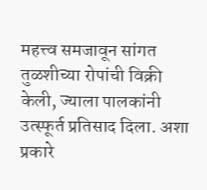महत्त्व समजावून सांगत तुळशीच्या रोपांची विक्री केली, ज्याला पालकांनी उत्स्फूर्त प्रतिसाद दिला. अशा प्रकारे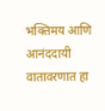भक्तिमय आणि आनंददायी वातावरणात हा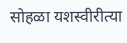सोहळा यशस्वीरीत्या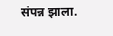संपन्न झाला.